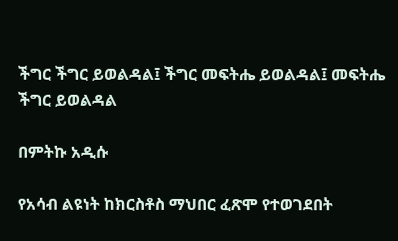ችግር ችግር ይወልዳል፤ ችግር መፍትሔ ይወልዳል፤ መፍትሔ ችግር ይወልዳል

በምትኩ አዲሱ

የአሳብ ልዩነት ከክርስቶስ ማህበር ፈጽሞ የተወገደበት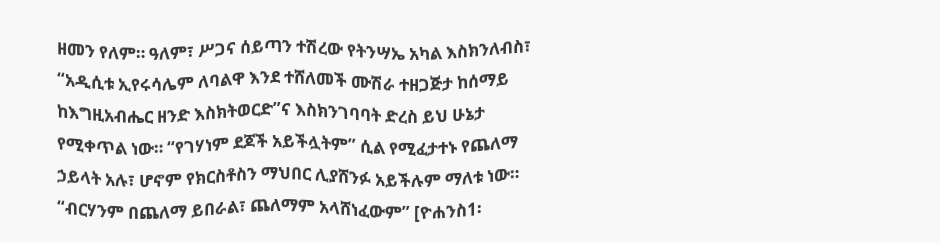ዘመን የለም። ዓለም፣ ሥጋና ሰይጣን ተሽረው የትንሣኤ አካል እስክንለብስ፣ “አዲሲቱ ኢየሩሳሌም ለባልዋ እንደ ተሸለመች ሙሽራ ተዘጋጅታ ከሰማይ ከእግዚአብሔር ዘንድ እስክትወርድ”ና እስክንገባባት ድረስ ይህ ሁኔታ የሚቀጥል ነው። “የገሃነም ደጆች አይችሏትም” ሲል የሚፈታተኑ የጨለማ ኃይላት አሉ፣ ሆኖም የክርስቶስን ማህበር ሊያሸንፉ አይችሉም ማለቱ ነው። “ብርሃንም በጨለማ ይበራል፣ ጨለማም አላሸነፈውም” [ዮሐንስ1፡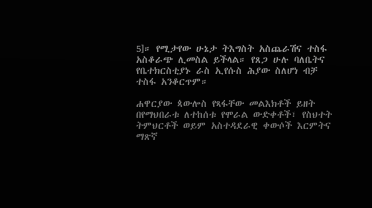5]። የሚታየው ሁኔታ ትእግስት አስጨራሽና ተስፋ አስቆራጭ ሊመስል ይችላል። የጸጋ ሁሉ ባለቤትና የቤተክርስቲያኑ ራስ ኢየሱስ ሕያው ስለሆነ ብቻ ተስፋ አንቆርጥም።

ሐዋርያው ጳውሎስ የጻፋቸው መልእክቶች ይዘት በየማህበራቱ ለተከሰቱ የሞራል ውድቀቶች፣ የስህተት ትምህርቶች ወይም አስተዳደራዊ ቀውሶች እርምትና ማጽኛ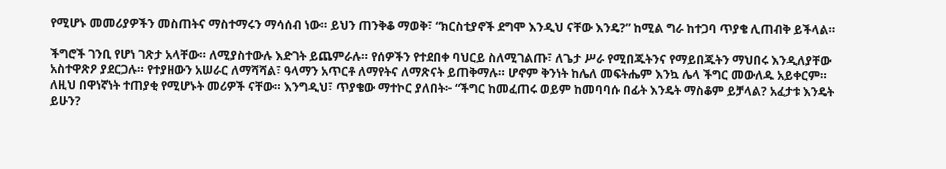የሚሆኑ መመሪያዎችን መስጠትና ማስተማሩን ማሳሰብ ነው። ይህን ጠንቅቆ ማወቅ፣ “ክርስቲያኖች ደግሞ እንዲህ ናቸው እንዴ?” ከሚል ግራ ከተጋባ ጥያቄ ሊጠብቅ ይችላል።

ችግሮች ገንቢ የሆነ ገጽታ አላቸው። ለሚያስተውሉ እድገት ይጨምራሉ። የሰዎችን የተደበቀ ባህርይ ስለሚገልጡ፣ ለጌታ ሥራ የሚበጁትንና የማይበጁትን ማህበሩ እንዲለያቸው አስተዋጽዖ ያደርጋሉ። የተያዘውን አሠራር ለማሻሻል፣ ዓላማን አጥርቶ ለማየትና ለማጽናት ይጠቅማሉ። ሆኖም ቅንነት ከሌለ መፍትሔም እንኳ ሌላ ችግር መውለዱ አይቀርም። ለዚህ በዋነኛነት ተጠያቂ የሚሆኑት መሪዎች ናቸው። እንግዲህ፣ ጥያቄው ማተኮር ያለበት፦ “ችግር ከመፈጠሩ ወይም ከመባባሱ በፊት እንዴት ማስቆም ይቻላል? አፈታቱ እንዴት ይሁን?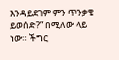እንዳይደገም ምን ጥንቃቄ ይወሰድ?” በሚለው ላይ ነው። ችግር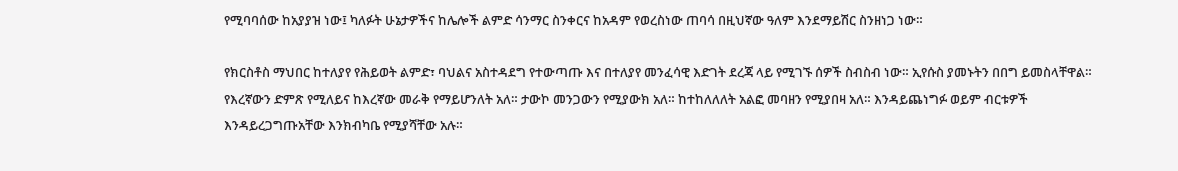የሚባባሰው ከአያያዝ ነው፤ ካለፉት ሁኔታዎችና ከሌሎች ልምድ ሳንማር ስንቀርና ከአዳም የወረስነው ጠባሳ በዚህኛው ዓለም እንደማይሽር ስንዘነጋ ነው።

የክርስቶስ ማህበር ከተለያየ የሕይወት ልምድ፣ ባህልና አስተዳደግ የተውጣጡ እና በተለያየ መንፈሳዊ እድገት ደረጃ ላይ የሚገኙ ሰዎች ስብስብ ነው። ኢየሱስ ያመኑትን በበግ ይመስላቸዋል። የእረኛውን ድምጽ የሚለይና ከእረኛው መራቅ የማይሆንለት አለ። ታውኮ መንጋውን የሚያውክ አለ። ከተከለለለት አልፎ መባዘን የሚያበዛ አለ። እንዳይጨነግፉ ወይም ብርቱዎች እንዳይረጋግጡአቸው እንክብካቤ የሚያሻቸው አሉ።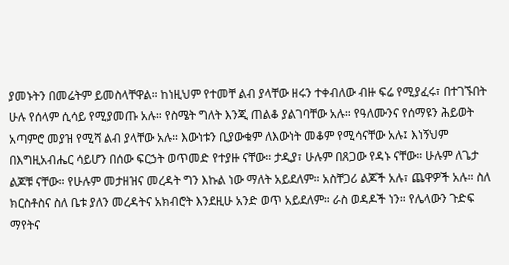ያመኑትን በመሬትም ይመስላቸዋል። ከነዚህም የተመቸ ልብ ያላቸው ዘሩን ተቀብለው ብዙ ፍሬ የሚያፈሩ፣ በተገኙበት ሁሉ የሰላም ሲሳይ የሚያመጡ አሉ። የስሜት ግለት እንጂ ጠልቆ ያልገባቸው አሉ። የዓለሙንና የሰማዩን ሕይወት አጣምሮ መያዝ የሚሻ ልብ ያላቸው አሉ። እውነቱን ቢያውቁም ለእውነት መቆም የሚሳናቸው አሉ፤ እነኝህም በእግዚአብሔር ሳይሆን በሰው ፍርኃት ወጥመድ የተያዙ ናቸው። ታዲያ፣ ሁሉም በጸጋው የዳኑ ናቸው። ሁሉም ለጌታ ልጆቹ ናቸው። የሁሉም መታዘዝና መረዳት ግን እኩል ነው ማለት አይደለም። አስቸጋሪ ልጆች አሉ፣ ጨዋዎች አሉ። ስለ ክርስቶስና ስለ ቤቱ ያለን መረዳትና አክብሮት እንደዚሁ አንድ ወጥ አይደለም። ራስ ወዳዶች ነን። የሌላውን ጉድፍ ማየትና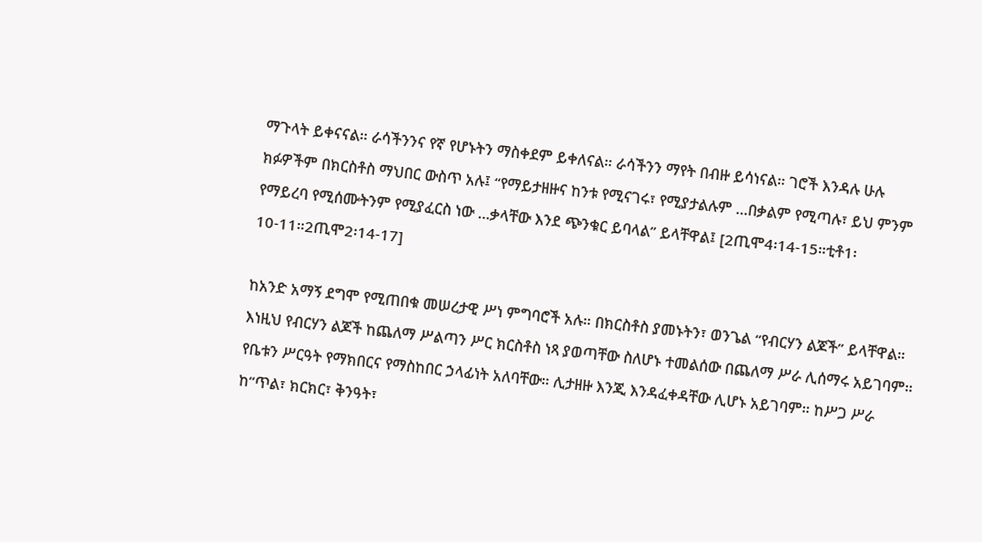ማጉላት ይቀናናል። ራሳችንንና የኛ የሆኑትን ማስቀደም ይቀለናል። ራሳችንን ማየት በብዙ ይሳነናል። ገሮች እንዳሉ ሁሉ ክፉዎችም በክርስቶስ ማህበር ውስጥ አሉ፤ “የማይታዘዙና ከንቱ የሚናገሩ፣ የሚያታልሉም …በቃልም የሚጣሉ፣ ይህ ምንም የማይረባ የሚሰሙትንም የሚያፈርስ ነው …ቃላቸው እንደ ጭንቁር ይባላል” ይላቸዋል፤ [2ጢሞ4፡14-15።ቲቶ1፡10-11።2ጢሞ2፡14-17]

ከአንድ አማኝ ደግሞ የሚጠበቁ መሠረታዊ ሥነ ምግባሮች አሉ። በክርስቶስ ያመኑትን፣ ወንጌል “የብርሃን ልጆች” ይላቸዋል። እነዚህ የብርሃን ልጆች ከጨለማ ሥልጣን ሥር ክርስቶስ ነጻ ያወጣቸው ስለሆኑ ተመልሰው በጨለማ ሥራ ሊሰማሩ አይገባም። የቤቱን ሥርዓት የማክበርና የማስከበር ኃላፊነት አለባቸው። ሊታዘዙ እንጂ እንዳፈቀዳቸው ሊሆኑ አይገባም። ከሥጋ ሥራ ከ“ጥል፣ ክርክር፣ ቅንዓት፣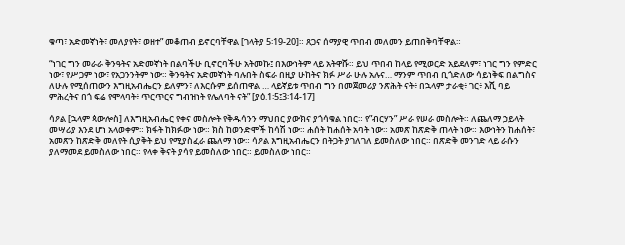ቁጣ፣ አድመኛነት፣ መለያየት፣ ወዘተ” መቆጠብ ይኖርባቸዋል [ገላትያ 5፡19-20]። ጸጋና ሰማያዊ ጥበብ መለመን ይጠበቅባቸዋል።

“ነገር ግን መራራ ቅንዓትና አድመኛነት በልባችሁ ቢኖርባችሁ አትመኩ፤ በእውነትም ላይ አትዋሹ። ይህ ጥበብ ከላይ የሚወርድ አይደለም፣ ነገር ግን የምድር ነው፣ የሥጋም ነው፣ የአጋንንትም ነው። ቅንዓትና አድመኛነት ባሉበት ስፍራ በዚያ ሁከትና ክፉ ሥራ ሁሉ አሉና… ማንም ጥበብ ቢጎድለው ሳይነቅፍ በልግስና ለሁሉ የሚሰጠውን እግዚአብሔርን ይለምን፣ ለእርሱም ይሰጠዋል … ላይኛይቱ ጥበብ ግን በመጀመሪያ ንጽሕት ናት፥ በኋላም ታራቂ፥ ገር፥ እሺ ባይ ምሕረትና በጎ ፍሬ የሞላባት፥ ጥርጥርና ግብዝነት የሌለባት ናት” [ያዕ.1፡5፤3፡14-17]

ሳዖል [ኋላም ጳውሎስ] ለእግዚአብሔር የቀና መስሎት የቅዱሳንን ማህበር ያውክና ያጎሳቁል ነበር። የ”ብርሃን” ሥራ የሠራ መስሎት። ለጨለማ ኃይላት መሣሪያ እንደ ሆነ አላወቀም። ክፋት ከክፉው ነው። ክስ ከወንድሞች ከሳሽ ነው። ሐሰት ከሐሰት አባት ነው። አመጽ ከጽድቅ ጠላት ነው። እውነትን ከሐሰት፣ አመጽን ከጽድቅ መለየት ሲያቅት ይህ የሚያስፈራ ጨለማ ነው። ሳዖል እግዚአብሔርን በትጋት ያገለገለ ይመስለው ነበር። በጽድቅ መንገድ ላይ ራሱን ያለማመደ ይመስለው ነበር። የላቀ ቅናት ያሳየ ይመስለው ነበር። ይመስለው ነበር።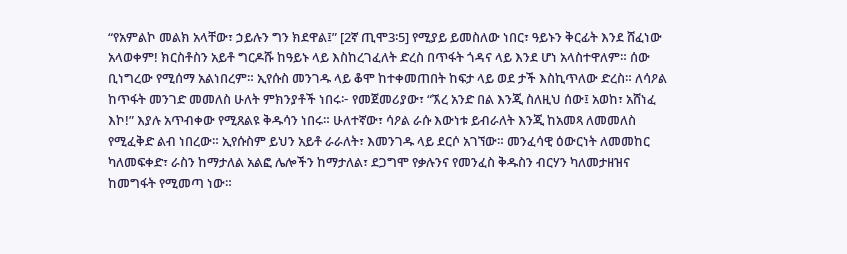“የአምልኮ መልክ አላቸው፣ ኃይሉን ግን ክደዋል፤” [2ኛ ጢሞ3፡5] የሚያይ ይመስለው ነበር፣ ዓይኑን ቅርፊት እንደ ሸፈነው አላወቀም! ክርስቶስን አይቶ ግርዶሹ ከዓይኑ ላይ እስከረገፈለት ድረስ በጥፋት ጎዳና ላይ እንደ ሆነ አላስተዋለም። ሰው ቢነግረው የሚሰማ አልነበረም። ኢየሱስ መንገዱ ላይ ቆሞ ከተቀመጠበት ከፍታ ላይ ወደ ታች እስኪጥለው ድረስ። ለሳዖል ከጥፋት መንገድ መመለስ ሁለት ምክንያቶች ነበሩ፦ የመጀመሪያው፣ “ኧረ አንድ በል እንጂ ስለዚህ ሰው፤ አወከ፣ አሸነፈ እኮ!” እያሉ አጥብቀው የሚጸልዩ ቅዱሳን ነበሩ። ሁለተኛው፣ ሳዖል ራሱ እውነቱ ይብራለት እንጂ ከአመጻ ለመመለስ የሚፈቅድ ልብ ነበረው። ኢየሱስም ይህን አይቶ ራራለት፣ እመንገዱ ላይ ደርሶ አገኘው። መንፈሳዊ ዕውርነት ለመመከር ካለመፍቀድ፣ ራስን ከማታለል አልፎ ሌሎችን ከማታለል፣ ደጋግሞ የቃሉንና የመንፈስ ቅዱስን ብርሃን ካለመታዘዝና ከመግፋት የሚመጣ ነው።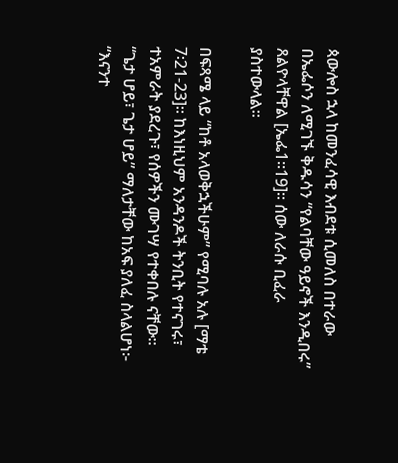ጳውሎስ ኋላ ከመንፈሳዊ እብደቱ ሲመለስ በተራው በኤፌሶን ለሚገኙ ቅዱሳን “የልባቸው ዓይኖች እንዲበሩ” ጸልዮላቸዋል [ኤፌ1።19]። ሰው ለራሱ ቢፈራ ያስተውላል።

በፍጻሜ ላይ “ከቶ አላወቅኋችሁም” የሚባሉ አሉ [ማቴ 7፡21-23]። ከእነዚህም አንዳንዶች ትንቢት የተናገሩ፣ ተአምራት ያደረጉ፣ የሰዎችን ሙገሣ የተቀበሉ ናቸው። “ጌታ ሆይ፣ ጌታ ሆይ” ማለታቸው ከአፍ ያለፈ ስላልሆነ፦ “እናንተ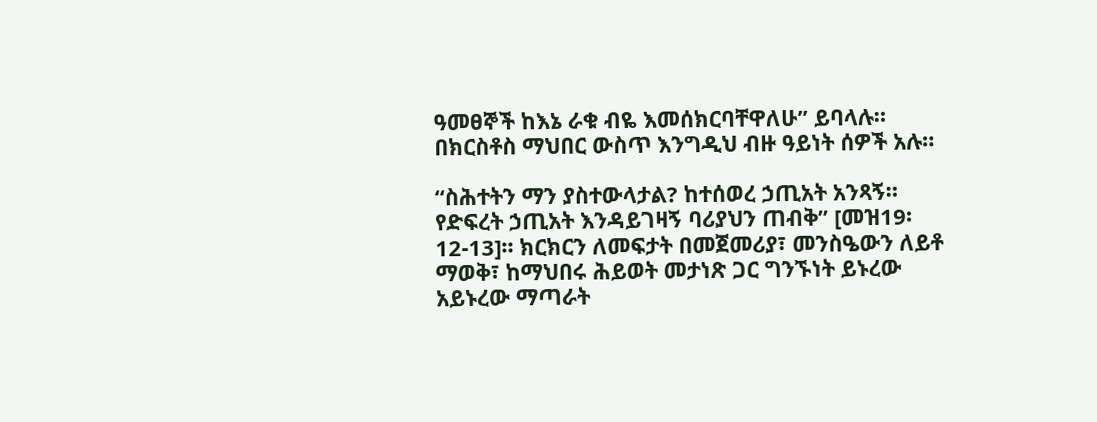ዓመፀኞች ከእኔ ራቁ ብዬ እመሰክርባቸዋለሁ” ይባላሉ። በክርስቶስ ማህበር ውስጥ እንግዲህ ብዙ ዓይነት ሰዎች አሉ።

“ስሕተትን ማን ያስተውላታል? ከተሰወረ ኃጢአት አንጻኝ። የድፍረት ኃጢአት እንዳይገዛኝ ባሪያህን ጠብቅ” [መዝ19፡12-13]። ክርክርን ለመፍታት በመጀመሪያ፣ መንስዔውን ለይቶ ማወቅ፣ ከማህበሩ ሕይወት መታነጽ ጋር ግንኙነት ይኑረው አይኑረው ማጣራት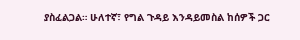ያስፈልጋል። ሁለተኛ፣ የግል ጉዳይ እንዳይመስል ከሰዎች ጋር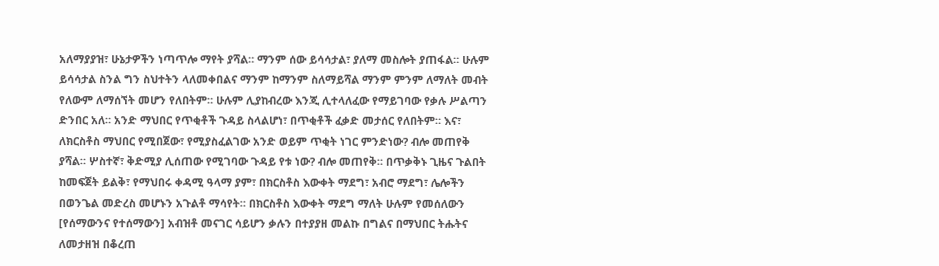አለማያያዝ፣ ሁኔታዎችን ነጣጥሎ ማየት ያሻል። ማንም ሰው ይሳሳታል፣ ያለማ መስሎት ያጠፋል። ሁሉም ይሳሳታል ስንል ግን ስህተትን ላለመቀበልና ማንም ከማንም ስለማይሻል ማንም ምንም ለማለት መብት የለውም ለማሰኘት መሆን የለበትም። ሁሉም ሊያከብረው እንጂ ሊተላለፈው የማይገባው የቃሉ ሥልጣን ድንበር አለ። አንድ ማህበር የጥቂቶች ጉዳይ ስላልሆነ፣ በጥቂቶች ፈቃድ መታሰር የለበትም። እና፣ ለክርስቶስ ማህበር የሚበጀው፣ የሚያስፈልገው አንድ ወይም ጥቂት ነገር ምንድነው? ብሎ መጠየቅ ያሻል። ሦስተኛ፣ ቅድሚያ ሊሰጠው የሚገባው ጉዳይ የቱ ነው? ብሎ መጠየቅ። በጥቃቅኑ ጊዜና ጉልበት ከመፍጀት ይልቅ፣ የማህበሩ ቀዳሚ ዓላማ ያም፣ በክርስቶስ እውቀት ማደግ፣ አብሮ ማደግ፣ ሌሎችን በወንጌል መድረስ መሆኑን አጉልቶ ማሳየት። በክርስቶስ እውቀት ማደግ ማለት ሁሉም የመሰለውን [የሰማውንና የተሰማውን] አብዝቶ መናገር ሳይሆን ቃሉን በተያያዘ መልኩ በግልና በማህበር ትሑትና ለመታዘዝ በቆረጠ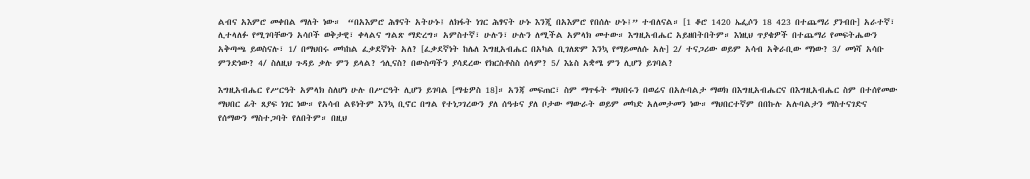ልብና አእምሮ መቀበል ማለት ነው።  “በአእምሮ ሕፃናት አትሁኑ፤ ለክፋት ነገር ሕፃናት ሁኑ እንጂ በአእምሮ የበሰሉ ሁኑ፤” ተብለናል። [1 ቆሮ 1420 ኤፌሶን 18 423 በተጨማሪ ያንብቡ] አራተኛ፣ ሊተላለፉ የሚገባቸውን አሳቦች ወቅታዊ፣ ቀላልና ግልጽ ማድረግ። አምስተኛ፣ ሁሉን፣ ሁሉን ለሚችል አምላክ መተው። እግዚአብሔር አይዘበትበትም። እነዚህ ጥያቄዎች በተጨማሪ የመፍትሔውን አቅጣጫ ይወስናሉ፣ 1/ በማህበሩ መካከል ፈቃደኛነት አለ? [ፈቃደኛነት ከሌለ እግዚአብሔር በአካል ቢገለጽም እንኳ የማይመለሱ አሉ] 2/ ተናጋሪው ወይም አሳብ አቅራቢው ማነው? 3/ መነሻ አሳቡ ምንድነው? 4/ ስለዚህ ጉዳይ ቃሉ ምን ይላል? ኅሊናስ? በውስጣችን ያሳደረው የክርስቶስስ ሰላም? 5/ እኔስ አቋሜ ምን ሊሆን ይገባል?

እግዚአብሔር የሥርዓት አምላክ ስለሆነ ሁሉ በሥርዓት ሊሆን ይገባል [ማቴዎስ 18]። አንጃ መፍጠር፣ ስም ማጥፋት ማህበሩን በወሬና በአሉባልታ ማወክ በእግዚአብሔርና በእግዚአብሔር ስም በተሰየመው ማህበር ፊት ጸያፍ ነገር ነው። የአሳብ ልዩነትም እንኳ ቢኖር በግል የተነጋገረውን ያለ ሰዓቱና ያለ ቦታው ማውራት ወይም መካድ አለመታመን ነው። ማህበርተኛም በበኩሉ አሉባልታን ማስተናገድና የሰማውን ማስተጋባት የለበትም። በዚህ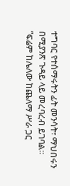ተግባር የተሰማሩትን ፊት መንሳት፣ ማህበሩን በሚያንጽ ጉዳይ ላይ መረባረብ ይገባል። “ፍሬም ከሌለው ከጨለማ ሥራ ጋር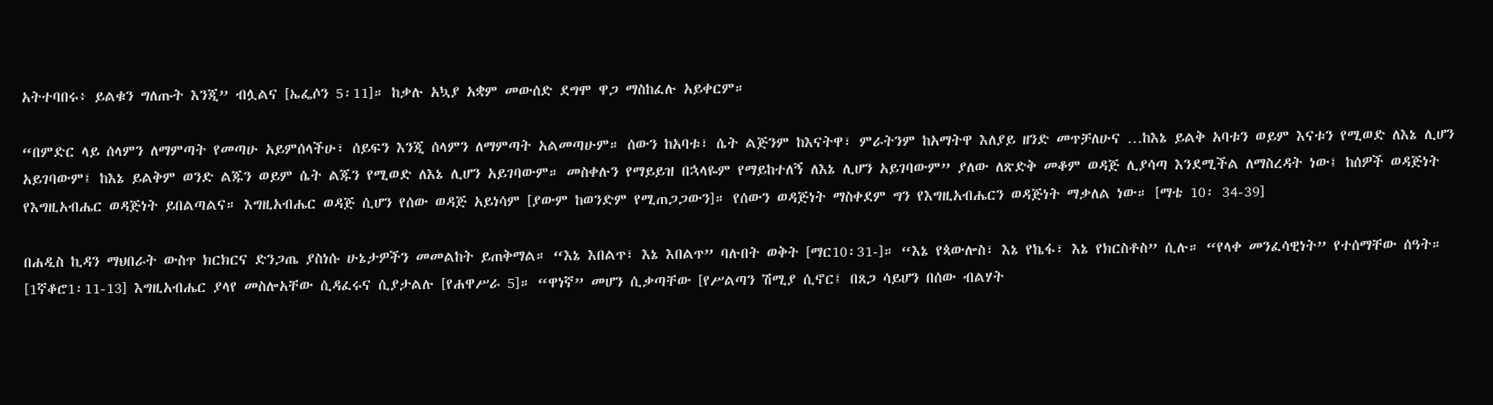አትተባበሩ፥ ይልቁን ግለጡት እንጂ” ብሏልና [ኤፌሶን 5፡11]። ከቃሉ አኳያ አቋም መውሰድ ደግሞ ዋጋ ማስከፈሉ አይቀርም።

“በምድር ላይ ሰላምን ለማምጣት የመጣሁ አይምሰላችሁ፣ ሰይፍን እንጂ ሰላምን ለማምጣት አልመጣሁም። ሰውን ከአባቱ፣ ሴት ልጅንም ከእናትዋ፣ ምራትንም ከአማትዋ እለያይ ዘንድ መጥቻለሁና …ከእኔ ይልቅ አባቱን ወይም እናቱን የሚወድ ለእኔ ሊሆን አይገባውም፤ ከእኔ ይልቅም ወንድ ልጁን ወይም ሴት ልጁን የሚወድ ለእኔ ሊሆን አይገባውም። መስቀሉን የማይይዝ በኋላዬም የማይከተለኝ ለእኔ ሊሆን አይገባውም” ያለው ለጽድቅ መቆም ወዳጅ ሊያሳጣ እንደሚችል ለማስረዳት ነው፤ ከሰዎች ወዳጅነት የእግዚአብሔር ወዳጅነት ይበልጣልና። እግዚአብሔር ወዳጅ ሲሆን የሰው ወዳጅ አይነሳም [ያውም ከወንድም የሚጠጋጋውን]። የሰውን ወዳጅነት ማስቀደም ግን የእግዚአብሔርን ወዳጅነት ማቃለል ነው። [ማቴ 10፡ 34-39]

በሐዲስ ኪዳን ማህበራት ውስጥ ክርክርና ድንጋጤ ያስነሱ ሁኔታዎችን መመልከት ይጠቅማል። “እኔ እበልጥ፣ እኔ እበልጥ” ባሉበት ወቅት [ማር10፡31-]። “እኔ የጳውሎስ፣ እኔ የኬፋ፣ እኔ የክርስቶስ” ሲሉ። “የላቀ መንፈሳዊነት” የተሰማቸው ሰዓት። [1ኛቆሮ1፡11-13] እግዚአብሔር ያላየ መስሎአቸው ሲዳፈሩና ሲያታልሉ [የሐዋሥራ 5]። “ዋነኛ” መሆን ሲቃጣቸው [የሥልጣን ሽሚያ ሲኖር፤ በጸጋ ሳይሆን በሰው ብልሃት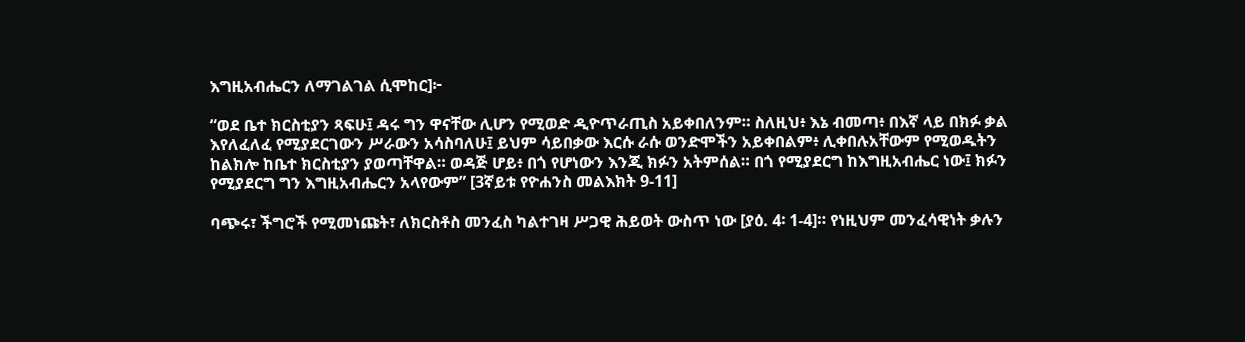እግዚአብሔርን ለማገልገል ሲሞከር]፦

“ወደ ቤተ ክርስቲያን ጻፍሁ፤ ዳሩ ግን ዋናቸው ሊሆን የሚወድ ዲዮጥራጢስ አይቀበለንም። ስለዚህ፥ እኔ ብመጣ፥ በእኛ ላይ በክፉ ቃል እየለፈለፈ የሚያደርገውን ሥራውን አሳስባለሁ፤ ይህም ሳይበቃው እርሱ ራሱ ወንድሞችን አይቀበልም፥ ሊቀበሉአቸውም የሚወዱትን ከልክሎ ከቤተ ክርስቲያን ያወጣቸዋል። ወዳጅ ሆይ፥ በጎ የሆነውን እንጂ ክፉን አትምሰል። በጎ የሚያደርግ ከእግዚአብሔር ነው፤ ክፉን የሚያደርግ ግን እግዚአብሔርን አላየውም” [3ኛይቱ የዮሐንስ መልእክት 9-11]

ባጭሩ፣ ችግሮች የሚመነጩት፣ ለክርስቶስ መንፈስ ካልተገዛ ሥጋዊ ሕይወት ውስጥ ነው [ያዕ. 4፡ 1-4]። የነዚህም መንፈሳዊነት ቃሉን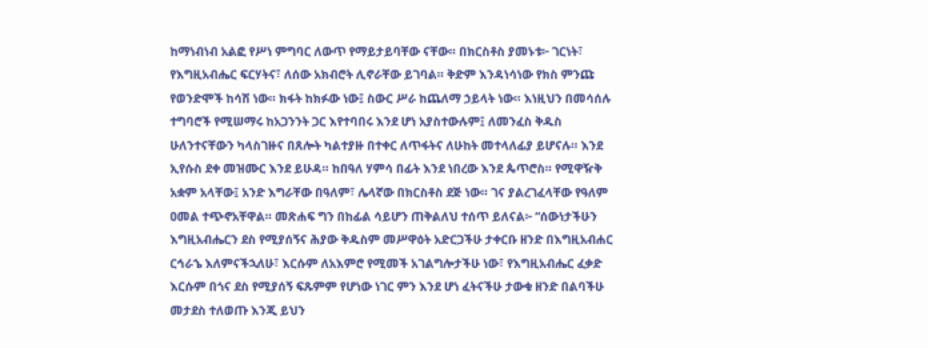ከማነብነብ አልፎ የሥነ ምግባር ለውጥ የማይታይባቸው ናቸው። በክርስቶስ ያመኑቱ፦ ገርነት፣ የእግዚአብሔር ፍርሃትና፣ ለሰው አክብሮት ሊኖራቸው ይገባል። ቅድም እንዳነሳነው የክስ ምንጩ የወንድሞች ከሳሽ ነው። ክፋት ከክፉው ነው፤ ስውር ሥራ ከጨለማ ኃይላት ነው። እነዚህን በመሳሰሉ ተግባሮች የሚሠማሩ ከአጋንንት ጋር እየተባበሩ እንደ ሆነ አያስተውሉም፤ ለመንፈስ ቅዱስ ሁለንተናቸውን ካላስገዙና በጸሎት ካልተያዙ በተቀር ለጥፋትና ለሁከት መተላለፊያ ይሆናሉ። እንደ ኢየሱስ ደቀ መዝሙር እንደ ይሁዳ። ከበዓለ ሃምሳ በፊት እንደ ነበረው እንደ ጴጥሮስ። የሚዋዥቅ አቋም አላቸው፤ አንድ እግራቸው በዓለም፣ ሌላኛው በክርስቶስ ደጅ ነው። ገና ያልረገፈላቸው የዓለም ዐመል ተጭኖአቸዋል። መጽሐፍ ግን በከፊል ሳይሆን ጠቅልለህ ተሰጥ ይለናል፦ “ሰውነታችሁን እግዚአብሔርን ደስ የሚያሰኝና ሕያው ቅዱስም መሥዋዕት አድርጋችሁ ታቀርቡ ዘንድ በእግዚአብሐር ርኅራኄ እለምናችኋለሁ፣ እርሱም ለአእምሮ የሚመች አገልግሎታችሁ ነው፣ የእግዚአብሔር ፈቃድ እርሱም በጎና ደስ የሚያሰኝ ፍጹምም የሆነው ነገር ምን እንደ ሆነ ፈትናችሁ ታውቁ ዘንድ በልባችሁ መታደስ ተለወጡ እንጂ ይህን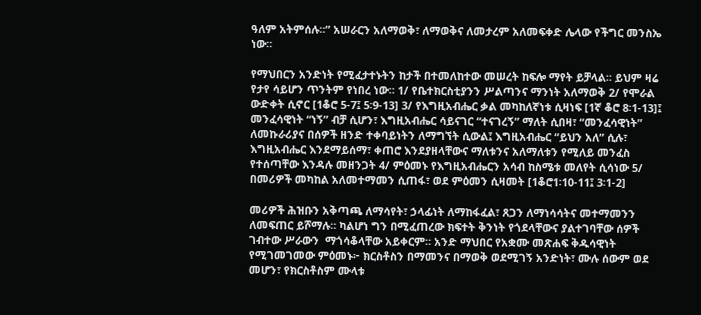ዓለም አትምሰሉ።” አሠራርን አለማወቅ፣ ለማወቅና ለመታረም አለመፍቀድ ሌላው የችግር መንስኤ ነው።

የማህበርን አንድነት የሚፈታተኑትን ከታች በተመለከተው መሠረት ከፍሎ ማየት ይቻላል። ይህም ዛሬ የታየ ሳይሆን ጥንትም የነበረ ነው። 1/ የቤተክርስቲያንን ሥልጣንና ማንነት አለማወቅ 2/ የሞራል ውድቀት ሲኖር [1ቆሮ 5-7፤ 5፡9-13] 3/ የእግዚአብሔር ቃል መካከለኛነቱ ሲዛነፍ [1ኛ ቆሮ 8፡1-13]፤ መንፈሳዊነት “ነኝ” ብቻ ሲሆን፣ እግዚአብሔር ሳይናገር “ተናገረኝ” ማለት ሲበዛ፣ “መንፈሳዊነት” ለመኩራሪያና በሰዎች ዘንድ ተቀባይነትን ለማግኘት ሲውል፤ እግዚአብሔር “ይህን አለ” ሲሉ፣ እግዚአብሔር እንደማይሰማ፣ ቀጠሮ እንደያዘላቸውና ማለቱንና አለማለቱን የሚለይ መንፈስ የተሰጣቸው እንዳሉ መዘንጋት 4/ ምዕመኑ የእግዚአብሔርን አሳብ ከስሜቱ መለየት ሲሳነው 5/ በመሪዎች መካከል አለመተማመን ሲጠፋ፣ ወደ ምዕመን ሲዛመት [1ቆሮ1፡10-11፤ 3፡1-2]

መሪዎች ሕዝቡን አቅጣጫ ለማሳየት፣ ኃላፊነት ለማከፋፈል፣ ጸጋን ለማነሳሳትና መተማመንን ለመፍጠር ይሾማሉ። ካልሆነ ግን በሚፈጠረው ክፍተት ቅንነት የጎደላቸውና ያልተገባቸው ሰዎች ገብተው ሥራውን  ማጎሳቆላቸው አይቀርም። አንድ ማህበር የአቋሙ መጽሐፍ ቅዱሳዊነት የሚገመገመው ምዕመኑ፦ ክርስቶስን በማመንና በማወቅ ወደሚገኝ አንድነት፣ ሙሉ ሰውም ወደ መሆን፣ የክርስቶስም ሙላቱ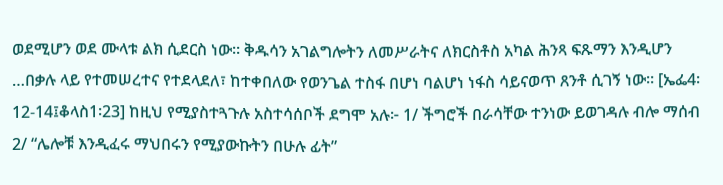ወደሚሆን ወደ ሙላቱ ልክ ሲደርስ ነው። ቅዱሳን አገልግሎትን ለመሥራትና ለክርስቶስ አካል ሕንጻ ፍጹማን እንዲሆን …በቃሉ ላይ የተመሠረተና የተደላደለ፣ ከተቀበለው የወንጌል ተስፋ በሆነ ባልሆነ ነፋስ ሳይናወጥ ጸንቶ ሲገኝ ነው። [ኤፌ4፡12-14፤ቆላስ1፡23] ከዚህ የሚያስተጓጉሉ አስተሳሰቦች ደግሞ አሉ፦ 1/ ችግሮች በራሳቸው ተንነው ይወገዳሉ ብሎ ማሰብ 2/ “ሌሎቹ እንዲፈሩ ማህበሩን የሚያውኩትን በሁሉ ፊት”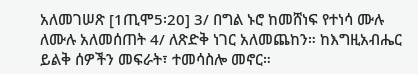አለመገሠጽ [1ጢሞ5፡20] 3/ በግል ኑሮ ከመሸነፍ የተነሳ ሙሉ ለሙሉ አለመሰጠት 4/ ለጽድቅ ነገር አለመጨከን። ከእግዚአብሔር ይልቅ ሰዎችን መፍራት፣ ተመሳስሎ መኖር።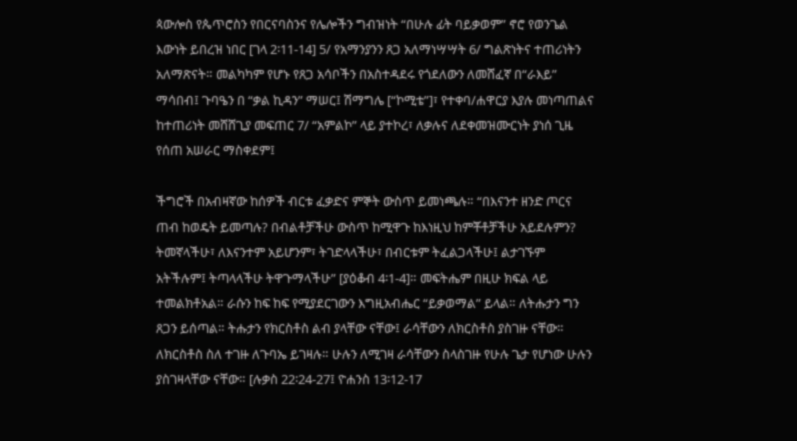ጳውሎስ የጴጥሮስን የበርናባስንና የሌሎችን ግብዝነት “በሁሉ ፊት ባይቃወም” ኖሮ የወንጌል እውነት ይበረዝ ነበር [ገላ 2፡11-14] 5/ የአማንያንን ጸጋ አለማነሣሣት 6/ ግልጽነትና ተጠሪነትን አለማጽናት። መልካካም የሆኑ የጸጋ አሳቦችን በአስተዳደሩ የጎደለውን ለመሸፈኛ በ“ራእይ” ማሳበብ፤ ጉባዔን በ “ቃል ኪዳን” ማሠር፤ ሽማግሌ [“ኮሚቴ”]፣ የተቀባ/ሐዋርያ እያሉ መነጣጠልና ከተጠሪነት መሸሸጊያ መፍጠር 7/ “አምልኮ” ላይ ያተኮረ፣ ለቃሉና ለደቀመዝሙርነት ያነሰ ጊዜ የሰጠ አሠራር ማስቀደም፤

ችግሮች በአብዛኛው ከሰዎች ብርቱ ፈቃድና ምኞት ውስጥ ይመነጫሉ። “በእናንተ ዘንድ ጦርና ጠብ ከወዴት ይመጣሉ? በብልቶቻችሁ ውስጥ ከሚዋጉ ከእነዚህ ከምቾቶቻችሁ አይደሉምን? ትመኛላችሁ፣ ለእናንተም አይሆንም፣ ትገድላላችሁ፣ በብርቱም ትፈልጋላችሁ፤ ልታገኙም አትችሉም፤ ትጣላላችሁ ትዋጉማላችሁ” [ያዕቆብ 4፡1-4]። መፍትሔም በዚሁ ክፍል ላይ ተመልክቶአል። ራሱን ከፍ ከፍ የሚያደርገውን እግዚአብሔር “ይቃወማል” ይላል። ለትሑታን ግን ጸጋን ይሰጣል። ትሑታን የክርስቶስ ልብ ያላቸው ናቸው፤ ራሳቸውን ለክርስቶስ ያስገዙ ናቸው። ለክርስቶስ ስለ ተገዙ ለጉባኤ ይገዛሉ። ሁሉን ለሚገዛ ራሳቸውን ስላስገዙ የሁሉ ጌታ የሆነው ሁሉን ያስገዛላቸው ናቸው። [ሉቃስ 22፡24-27፤ ዮሐንስ 13፡12-17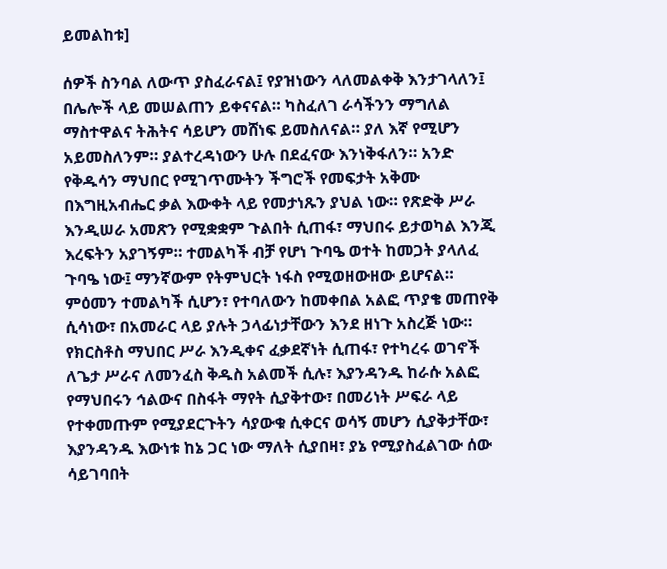ይመልከቱ]

ሰዎች ስንባል ለውጥ ያስፈራናል፤ የያዝነውን ላለመልቀቅ እንታገላለን፤ በሌሎች ላይ መሠልጠን ይቀናናል። ካስፈለገ ራሳችንን ማግለል ማስተዋልና ትሕትና ሳይሆን መሸነፍ ይመስለናል። ያለ እኛ የሚሆን አይመስለንም። ያልተረዳነውን ሁሉ በደፈናው እንነቅፋለን። አንድ የቅዱሳን ማህበር የሚገጥሙትን ችግሮች የመፍታት አቅሙ በእግዚአብሔር ቃል እውቀት ላይ የመታነጹን ያህል ነው። የጽድቅ ሥራ እንዲሠራ አመጽን የሚቋቋም ጉልበት ሲጠፋ፣ ማህበሩ ይታወካል እንጂ እረፍትን አያገኝም። ተመልካች ብቻ የሆነ ጉባዔ ወተት ከመጋት ያላለፈ ጉባዔ ነው፤ ማንኛውም የትምህርት ነፋስ የሚወዘውዘው ይሆናል። ምዕመን ተመልካች ሲሆን፣ የተባለውን ከመቀበል አልፎ ጥያቄ መጠየቅ ሲሳነው፣ በአመራር ላይ ያሉት ኃላፊነታቸውን እንደ ዘነጉ አስረጅ ነው። የክርስቶስ ማህበር ሥራ እንዲቀና ፈቃደኛነት ሲጠፋ፣ የተካረሩ ወገኖች ለጌታ ሥራና ለመንፈስ ቅዱስ አልመች ሲሉ፣ እያንዳንዱ ከራሱ አልፎ የማህበሩን ኅልውና በስፋት ማየት ሲያቅተው፣ በመሪነት ሥፍራ ላይ የተቀመጡም የሚያደርጉትን ሳያውቁ ሲቀርና ወሳኝ መሆን ሲያቅታቸው፣ እያንዳንዱ እውነቱ ከኔ ጋር ነው ማለት ሲያበዛ፣ ያኔ የሚያስፈልገው ሰው ሳይገባበት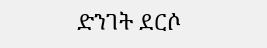ድንገት ደርሶ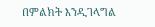በምልክት እንዲገላግል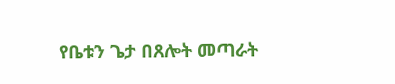የቤቱን ጌታ በጸሎት መጣራት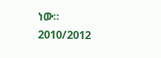ነው።                    2010/2012